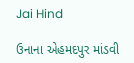Jai Hind

ઉનાના એહમદપુર માંડવી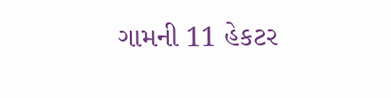ગામની 11 હેકટર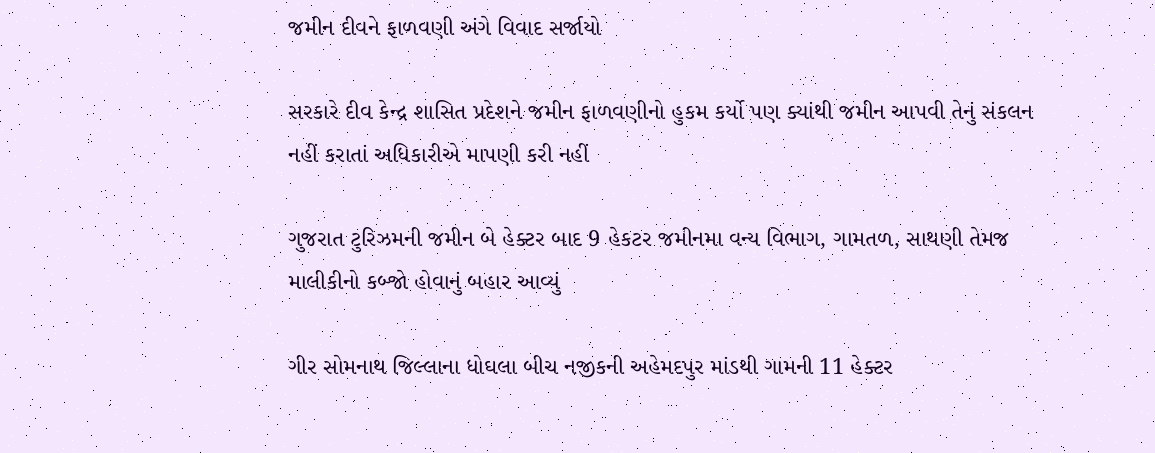જમીન દીવને ફાળવણી અંગે વિવાદ સર્જાયો

સરકારે દીવ કેન્દ્ર શાસિત પ્રદેશને જમીન ફાળવણીનો હુકમ કર્યો પણ ક્યાંથી જમીન આપવી તેનું સંકલન નહીં કરાતાં અધિકારીએ માપણી કરી નહીં

ગુજરાત ટુરિઝમની જમીન બે હેક્ટર બાદ 9 હેકટર જમીનમા વન્ય વિભાગ, ગામતળ, સાથણી તેમજ માલીકીનો કબ્જો હોવાનું બહાર આવ્યું

ગીર સોમનાથ જિલ્લાના ધોઘલા બીચ નજીકની અહેમદપુર માંડથી ગામની 11 હેક્ટર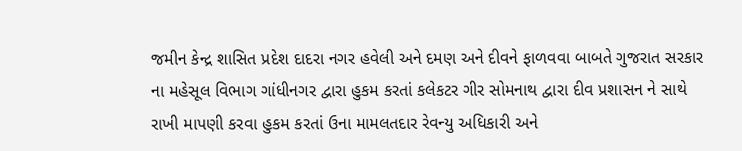જમીન કેન્દ્ર શાસિત પ્રદેશ દાદરા નગર હવેલી અને દમણ અને દીવને ફાળવવા બાબતે ગુજરાત સરકાર ના મહેસૂલ વિભાગ ગાંધીનગર દ્વારા હુકમ કરતાં કલેકટર ગીર સોમનાથ દ્વારા દીવ પ્રશાસન ને સાથે રાખી માપણી કરવા હુકમ કરતાં ઉના મામલતદાર રેવન્યુ અધિકારી અને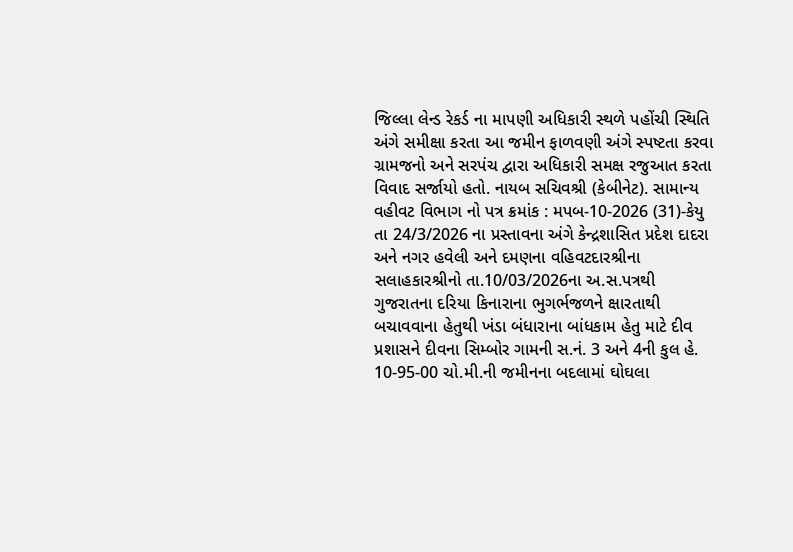જિલ્લા લેન્ડ રેકર્ડ ના માપણી અધિકારી સ્થળે પહોંચી સ્થિતિ અંગે સમીક્ષા કરતા આ જમીન ફાળવણી અંગે સ્પષ્ટતા કરવા ગ્રામજનો અને સરપંચ દ્વારા અધિકારી સમક્ષ રજુઆત કરતા વિવાદ સર્જાયો હતો. નાયબ સચિવશ્રી (કેબીનેટ). સામાન્ય વહીવટ વિભાગ નો પત્ર ક્રમાંક : મપબ-10-2026 (31)-કેયુ તા 24/3/2026 ના પ્રસ્તાવના અંગે કેન્દ્રશાસિત પ્રદેશ દાદરા અને નગર હવેલી અને દમણના વહિવટદારશ્રીના સલાહકારશ્રીનો તા.10/03/2026ના અ.સ.પત્રથી ગુજરાતના દરિયા કિનારાના ભુગર્ભજળને ક્ષારતાથી બચાવવાના હેતુથી ખંડા બંધારાના બાંધકામ હેતુ માટે દીવ પ્રશાસને દીવના સિમ્બોર ગામની સ.નં. 3 અને 4ની કુલ હે. 10-95-00 ચો.મી.ની જમીનના બદલામાં ઘોઘલા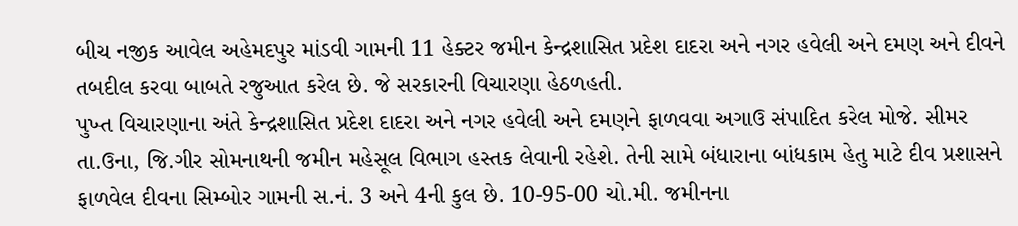બીચ નજીક આવેલ અહેમદપુર માંડવી ગામની 11 હેક્ટર જમીન કેન્દ્રશાસિત પ્રદેશ દાદરા અને નગર હવેલી અને દમણ અને દીવને તબદીલ કરવા બાબતે રજુઆત કરેલ છે. જે સરકારની વિચારણા હેઠળહતી.
પુખ્ત વિચારણાના અંતે કેન્દ્રશાસિત પ્રદેશ દાદરા અને નગર હવેલી અને દમણને ફાળવવા અગાઉ સંપાદિત કરેલ મોજે. સીમર તા.ઉના, જિ.ગીર સોમનાથની જમીન મહેસૂલ વિભાગ હસ્તક લેવાની રહેશે. તેની સામે બંધારાના બાંધકામ હેતુ માટે દીવ પ્રશાસને ફાળવેલ દીવના સિમ્બોર ગામની સ.નં. 3 અને 4ની કુલ છે. 10-95-00 ચો.મી. જમીનના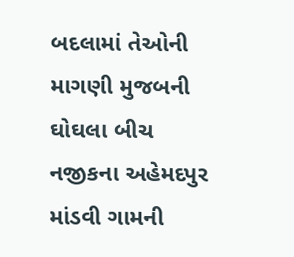બદલામાં તેઓની માગણી મુજબની ઘોઘલા બીચ નજીકના અહેમદપુર માંડવી ગામની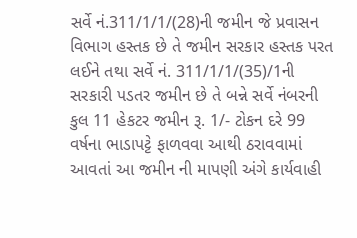સર્વે નં.311/1/1/(28)ની જમીન જે પ્રવાસન વિભાગ હસ્તક છે તે જમીન સરકાર હસ્તક પરત લઈને તથા સર્વે નં. 311/1/1/(35)/1ની સરકારી પડતર જમીન છે તે બન્ને સર્વે નંબરની કુલ 11 હેકટર જમીન રૂ. 1/- ટોકન દરે 99 વર્ષના ભાડાપટ્ટે ફાળવવા આથી ઠરાવવામાં આવતાં આ જમીન ની માપણી અંગે કાર્યવાહી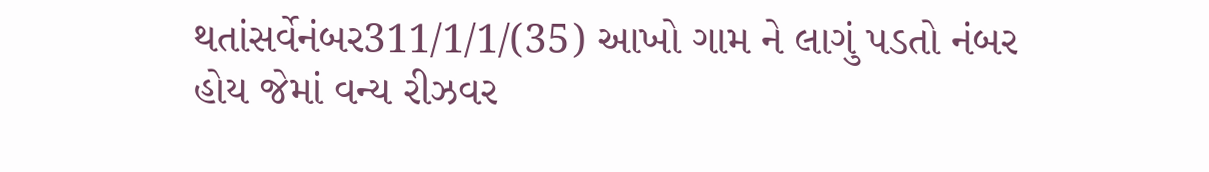થતાંસર્વેનંબર311/1/1/(35) આખો ગામ ને લાગું પડતો નંબર હોય જેમાં વન્ય રીઝવર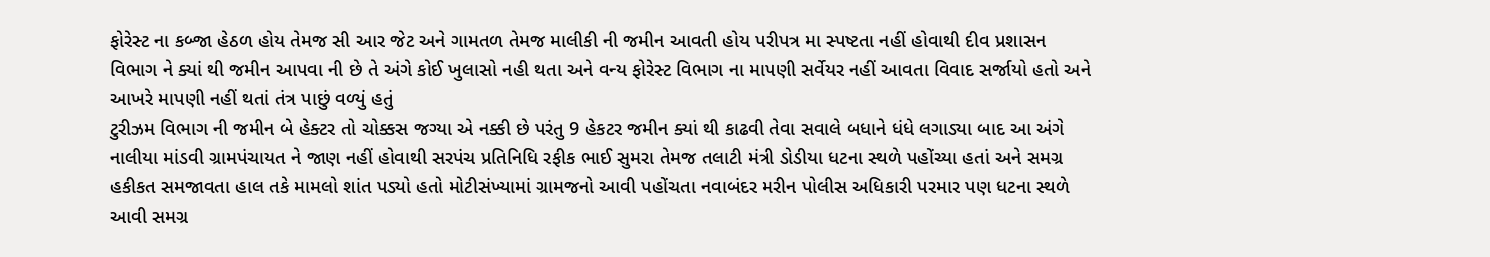ફોરેસ્ટ ના કબ્જા હેઠળ હોય તેમજ સી આર જેટ અને ગામતળ તેમજ માલીકી ની જમીન આવતી હોય પરીપત્ર મા સ્પષ્ટતા નહીં હોવાથી દીવ પ્રશાસન વિભાગ ને ક્યાં થી જમીન આપવા ની છે તે અંગે કોઈ ખુલાસો નહી થતા અને વન્ય ફોરેસ્ટ વિભાગ ના માપણી સર્વેયર નહીં આવતા વિવાદ સર્જાયો હતો અને આખરે માપણી નહીં થતાં તંત્ર પાછું વળ્યું હતું
ટુરીઝમ વિભાગ ની જમીન બે હેક્ટર તો ચોક્કસ જગ્યા એ નક્કી છે પરંતુ 9 હેકટર જમીન ક્યાં થી કાઢવી તેવા સવાલે બધાને ધંધે લગાડ્યા બાદ આ અંગે નાલીયા માંડવી ગ્રામપંચાયત ને જાણ નહીં હોવાથી સરપંચ પ્રતિનિધિ રફીક ભાઈ સુમરા તેમજ તલાટી મંત્રી ડોડીયા ધટના સ્થળે પહોંચ્યા હતાં અને સમગ્ર હકીકત સમજાવતા હાલ તકે મામલો શાંત પડ્યો હતો મોટીસંખ્યામાં ગ્રામજનો આવી પહોંચતા નવાબંદર મરીન પોલીસ અધિકારી પરમાર પણ ધટના સ્થળે આવી સમગ્ર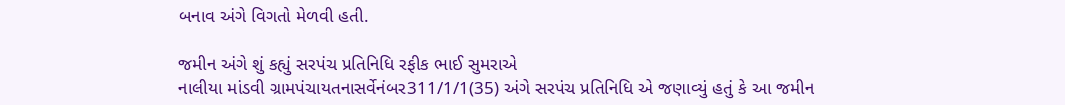બનાવ અંગે વિગતો મેળવી હતી.

જમીન અંગે શું કહ્યું સરપંચ પ્રતિનિધિ રફીક ભાઈ સુમરાએ
નાલીયા માંડવી ગ્રામપંચાયતનાસર્વેનંબર311/1/1(35) અંગે સરપંચ પ્રતિનિધિ એ જણાવ્યું હતું કે આ જમીન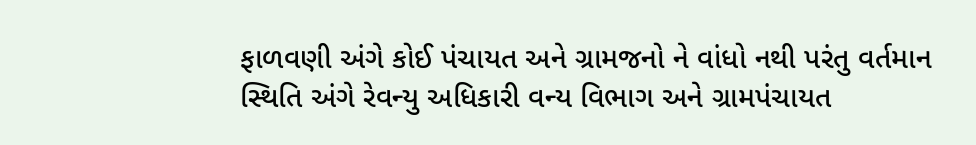ફાળવણી અંગે કોઈ પંચાયત અને ગ્રામજનો ને વાંધો નથી પરંતુ વર્તમાન સ્થિતિ અંગે રેવન્યુ અધિકારી વન્ય વિભાગ અને ગ્રામપંચાયત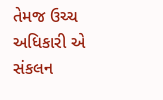તેમજ ઉચ્ચ અધિકારી એ સંકલન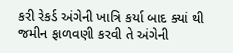કરી રેકર્ડ અંગેની ખાત્રિ કર્યા બાદ ક્યાં થી જમીન ફાળવણી કરવી તે અંગેની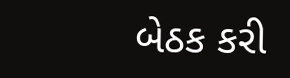બેઠક કરી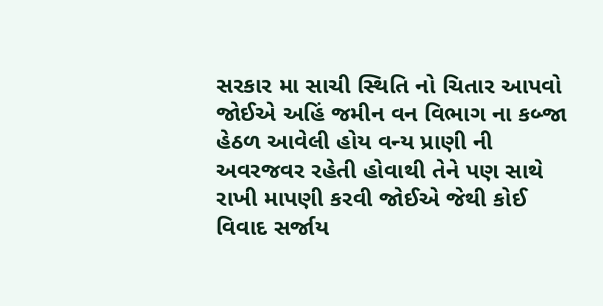સરકાર મા સાચી સ્થિતિ નો ચિતાર આપવો જોઈએ અહિં જમીન વન વિભાગ ના કબ્જા હેઠળ આવેલી હોય વન્ય પ્રાણી ની અવરજવર રહેતી હોવાથી તેને પણ સાથે રાખી માપણી કરવી જોઈએ જેથી કોઈ વિવાદ સર્જાય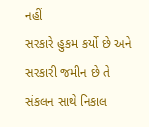નહીં
સરકારે હુકમ કર્યો છે અને સરકારી જમીન છે તે સંકલન સાથે નિકાલ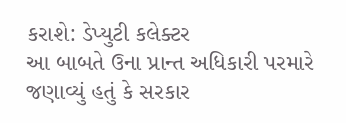કરાશે: ડેપ્યુટી કલેક્ટર
આ બાબતે ઉના પ્રાન્ત અધિકારી પરમારે જણાવ્યું હતું કે સરકાર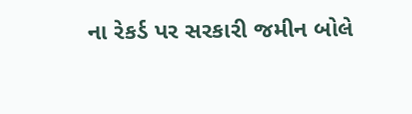ના રેકર્ડ પર સરકારી જમીન બોલે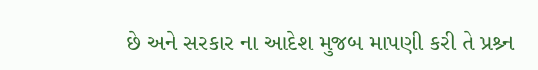છે અને સરકાર ના આદેશ મુજબ માપણી કરી તે પ્રશ્ર્ન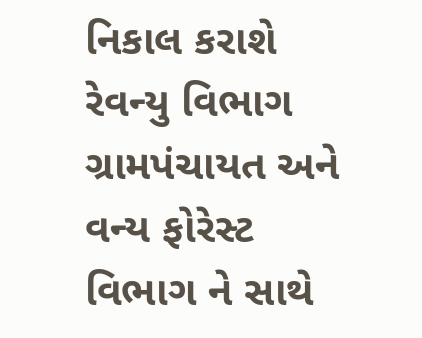નિકાલ કરાશે રેવન્યુ વિભાગ ગ્રામપંચાયત અને વન્ય ફોરેસ્ટ વિભાગ ને સાથે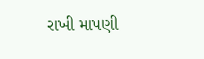રાખી માપણી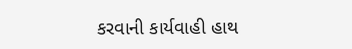કરવાની કાર્યવાહી હાથ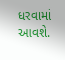ધરવામાં આવશે.